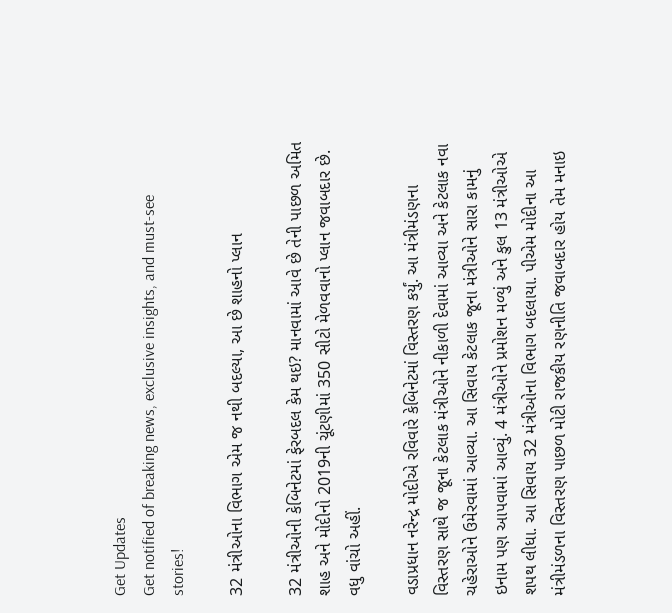Get Updates
Get notified of breaking news, exclusive insights, and must-see stories!

32 મંત્રીઓના વિભાગ એમ જ નથી બદલ્યા, આ છે શાહનો પ્લાન

32 મંત્રીઓની કેબિનેટમાં ફેરબદલ કેમ થઇ? માનવામાં આવે છે તેની પાછળ અમિત શાહ અને મોદીનો 2019ની ચૂંટણીમાં 350 સીટો મેળવવાનો પ્લાન જવાબદાર છે. વધુ વાંચો અહીં.

વડાપ્રધાન નરેન્દ્ર મોદીએ રવિવારે કેબિનેટમાં વિસ્તરણ કર્યું. આ મંત્રીમંડણના વિસ્તરણ સાથે જ જૂના કેટલાક મંત્રીઓને નીકાળી દેવામાં આવ્યા અને કેટલાક નવા ચહેરાઓને ઉમેરવામાં આવ્યા. આ સિવાય કેટલાક જૂના મંત્રીઓને સારા કામનું ઇનામ પણ આપવામાં આવ્યું. 4 મંત્રીઓને પ્રમોશન મળ્યું અને કુલ 13 મંત્રીઓએ શપથ લીધા. આ સિવાય 32 મંત્રીઓના વિભાગ બદલાયા. પીએમ મોદીના આ મંત્રીમંડળના વિસ્તરણ પાછળ મોટી રાજકીય રણનીતિ જવાબદાર હોય તેમ મનાઇ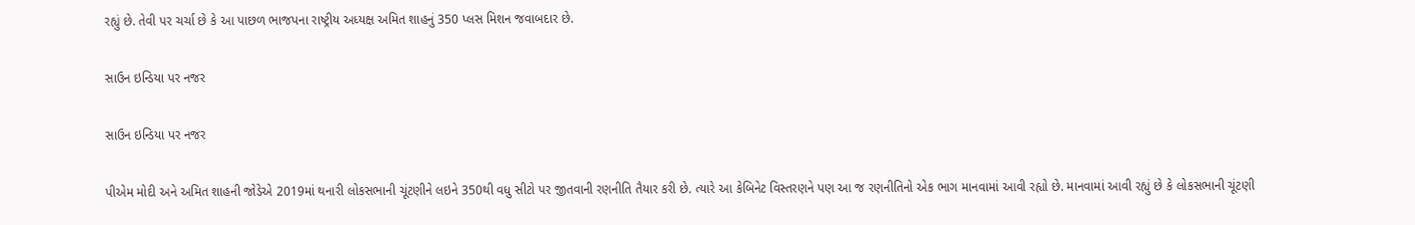રહ્યું છે. તેવી પર ચર્ચા છે કે આ પાછળ ભાજપના રાષ્ટ્રીય અધ્યક્ષ અમિત શાહનું 350 પ્લસ મિશન જવાબદાર છે.

સાઉન ઇન્ડિયા પર નજર

સાઉન ઇન્ડિયા પર નજર

પીએમ મોદી અને અમિત શાહની જોડેએ 2019માં થનારી લોકસભાની ચૂંટણીને લઇને 350થી વધુ સીટો પર જીતવાની રણનીતિ તૈયાર કરી છે. ત્યારે આ કેબિનેટ વિસ્તરણને પણ આ જ રણનીતિનો એક ભાગ માનવામાં આવી રહ્યો છે. માનવામાં આવી રહ્યું છે કે લોકસભાની ચૂંટણી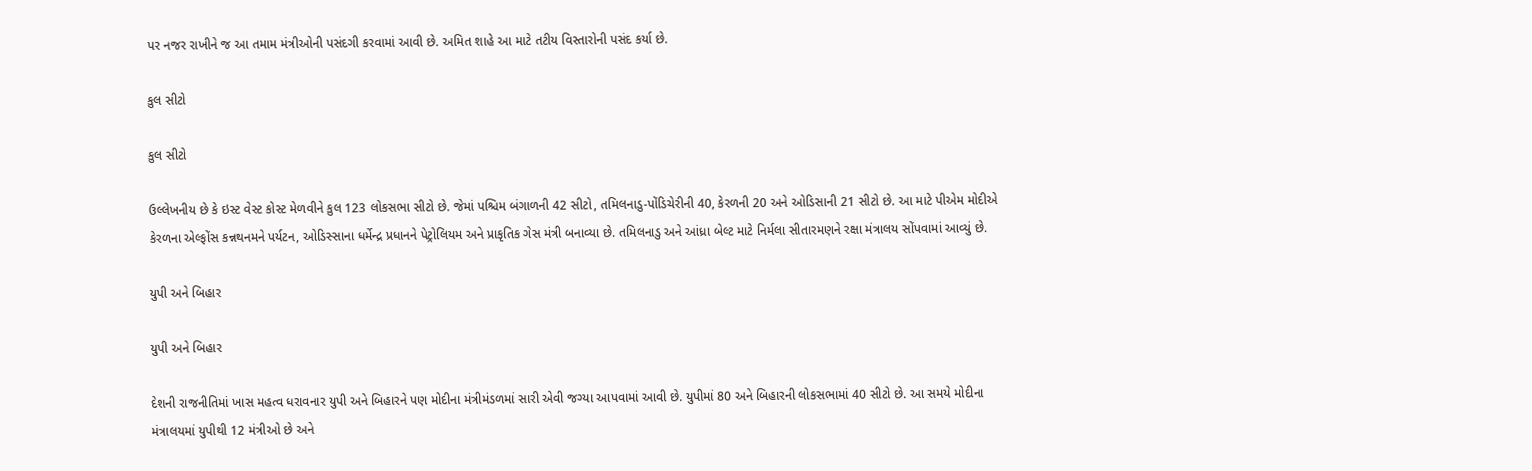પર નજર રાખીને જ આ તમામ મંત્રીઓની પસંદગી કરવામાં આવી છે. અમિત શાહે આ માટે તટીય વિસ્તારોની પસંદ કર્યા છે.

કુલ સીટો

કુલ સીટો

ઉલ્લેખનીય છે કે ઇસ્ટ વેસ્ટ કોસ્ટ મેળવીને કુલ 123 લોકસભા સીટો છે. જેમાં પશ્ચિમ બંગાળની 42 સીટો, તમિલનાડુ-પોંડિચેરીની 40, કેરળની 20 અને ઓડિસાની 21 સીટો છે. આ માટે પીએમ મોદીએ કેરળના એલ્ફોંસ કન્નથનમને પર્યટન, ઓડિસ્સાના ધર્મેન્દ્ર પ્રધાનને પેટ્રોલિયમ અને પ્રાકૃતિક ગેસ મંત્રી બનાવ્યા છે. તમિલનાડુ અને આંધ્રા બેલ્ટ માટે નિર્મલા સીતારમણને રક્ષા મંત્રાલય સોંપવામાં આવ્યું છે.

યુપી અને બિહાર

યુપી અને બિહાર

દેશની રાજનીતિમાં ખાસ મહત્વ ધરાવનાર યુપી અને બિહારને પણ મોદીના મંત્રીમંડળમાં સારી એવી જગ્યા આપવામાં આવી છે. યુપીમાં 80 અને બિહારની લોકસભામાં 40 સીટો છે. આ સમયે મોદીના મંત્રાલયમાં યુપીથી 12 મંત્રીઓ છે અને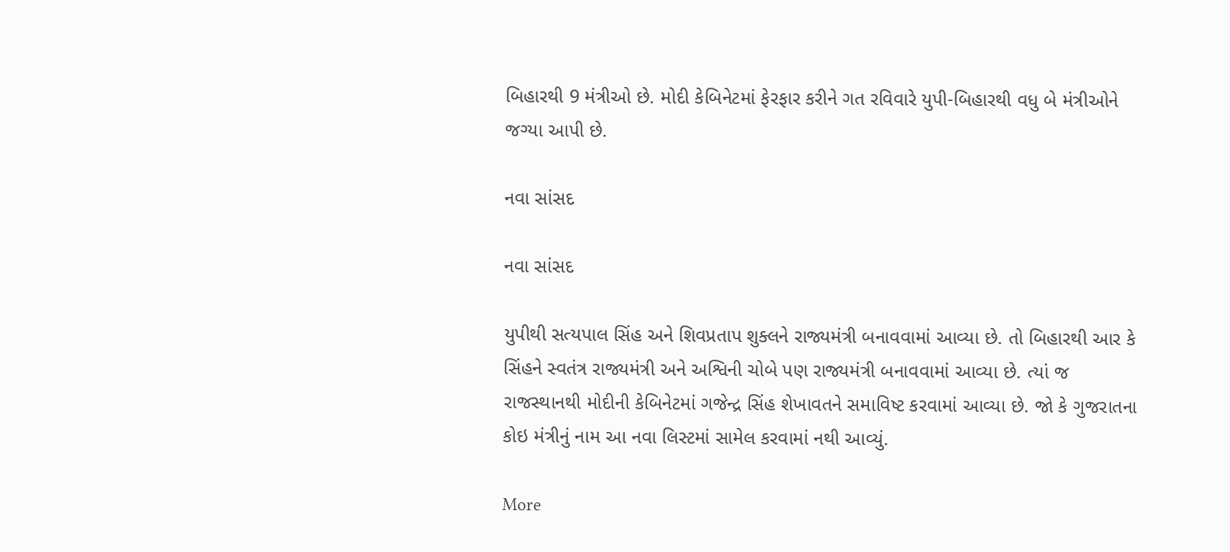બિહારથી 9 મંત્રીઓ છે. મોદી કેબિનેટમાં ફેરફાર કરીને ગત રવિવારે યુપી-બિહારથી વધુ બે મંત્રીઓને જગ્યા આપી છે.

નવા સાંસદ

નવા સાંસદ

યુપીથી સત્યપાલ સિંહ અને શિવપ્રતાપ શુક્લને રાજ્યમંત્રી બનાવવામાં આવ્યા છે. તો બિહારથી આર કે સિંહને સ્વતંત્ર રાજ્યમંત્રી અને અશ્વિની ચોબે પણ રાજ્યમંત્રી બનાવવામાં આવ્યા છે. ત્યાં જ રાજસ્થાનથી મોદીની કેબિનેટમાં ગજેન્દ્ર સિંહ શેખાવતને સમાવિષ્ટ કરવામાં આવ્યા છે. જો કે ગુજરાતના કોઇ મંત્રીનું નામ આ નવા લિસ્ટમાં સામેલ કરવામાં નથી આવ્યું.

More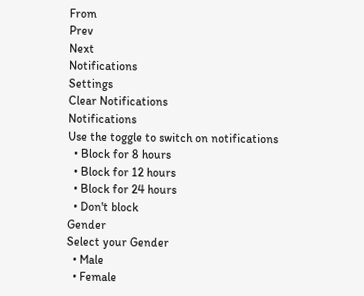From
Prev
Next
Notifications
Settings
Clear Notifications
Notifications
Use the toggle to switch on notifications
  • Block for 8 hours
  • Block for 12 hours
  • Block for 24 hours
  • Don't block
Gender
Select your Gender
  • Male
  • Female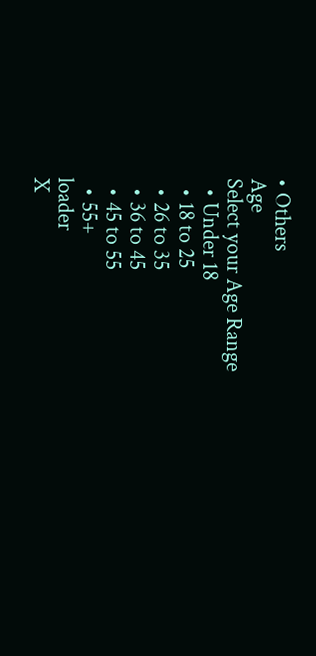• Others
Age
Select your Age Range
  • Under 18
  • 18 to 25
  • 26 to 35
  • 36 to 45
  • 45 to 55
  • 55+
loader
X